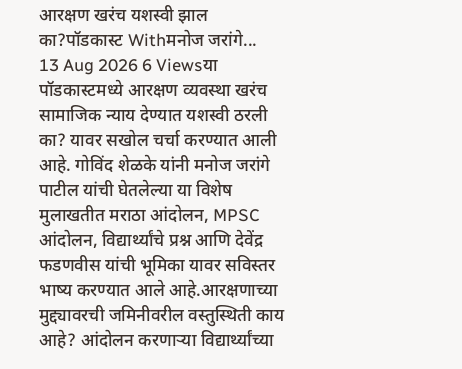आरक्षण खरंच यशस्वी झाल का?पॉडकास्ट Withमनोज जरांगे...
13 Aug 2026 6 Viewsया पॉडकास्टमध्ये आरक्षण व्यवस्था खरंच सामाजिक न्याय देण्यात यशस्वी ठरली का? यावर सखोल चर्चा करण्यात आली आहे. गोविंद शेळके यांनी मनोज जरांगे पाटील यांची घेतलेल्या या विशेष मुलाखतीत मराठा आंदोलन, MPSC आंदोलन, विद्यार्थ्यांचे प्रश्न आणि देवेंद्र फडणवीस यांची भूमिका यावर सविस्तर भाष्य करण्यात आले आहे.आरक्षणाच्या मुद्द्यावरची जमिनीवरील वस्तुस्थिती काय आहे? आंदोलन करणाऱ्या विद्यार्थ्यांच्या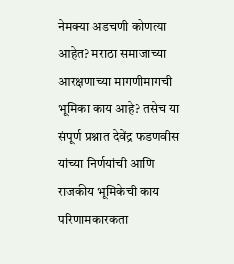नेमक्या अडचणी कोणत्या आहेत? मराठा समाजाच्या आरक्षणाच्या मागणीमागची भूमिका काय आहे? तसेच या संपूर्ण प्रश्नात देवेंद्र फडणवीस यांच्या निर्णयांची आणि राजकीय भूमिकेची काय परिणामकारकता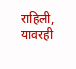राहिली, यावरही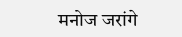मनोज जरांगे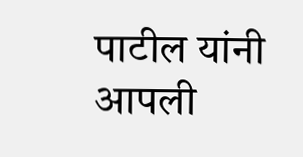पाटील यांनी आपली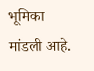भूमिका मांडली आहे.